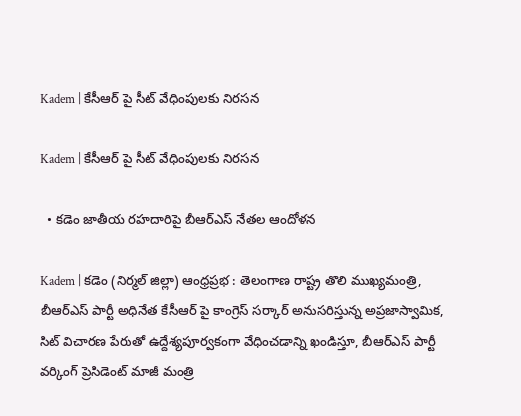Kadem | కేసీఆర్ పై సీట్ వేధింపులకు నిరసన

Kadem | కేసీఆర్ పై సీట్ వేధింపులకు నిరసన

  • కడెం జాతీయ రహదారిపై బీఆర్ఎస్ నేతల ఆందోళన

Kadem | కడెం (నిర్మల్ జిల్లా) ఆంధ్రప్రభ : తెలంగాణ రాష్ట్ర తొలి ముఖ్యమంత్రి, బీఆర్ఎస్ పార్టీ అధినేత కేసీఆర్ పై కాంగ్రెస్ సర్కార్ అనుసరిస్తున్న అప్రజాస్వామిక, సిట్ విచారణ పేరుతో ఉద్దేశ్యపూర్వకంగా వేధించడాన్ని ఖండిస్తూ, బీఆర్ఎస్ పార్టీ వర్కింగ్ ప్రెసిడెంట్ మాజీ మంత్రి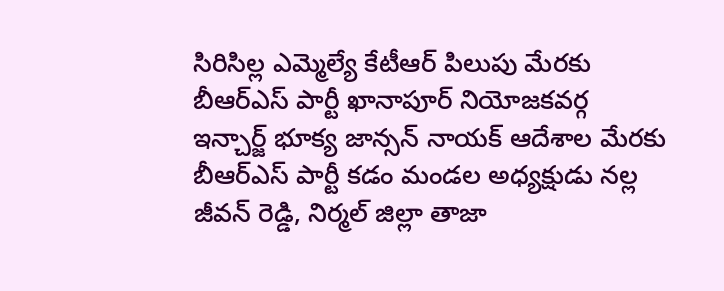సిరిసిల్ల ఎమ్మెల్యే కేటీఆర్ పిలుపు మేరకు బీఆర్ఎస్ పార్టీ ఖానాపూర్ నియోజకవర్గ ఇన్చార్జ్ భూక్య జాన్సన్ నాయక్ ఆదేశాల మేరకు బీఆర్ఎస్ పార్టీ కడం మండల అధ్యక్షుడు నల్ల జీవన్ రెడ్డి, నిర్మల్ జిల్లా తాజా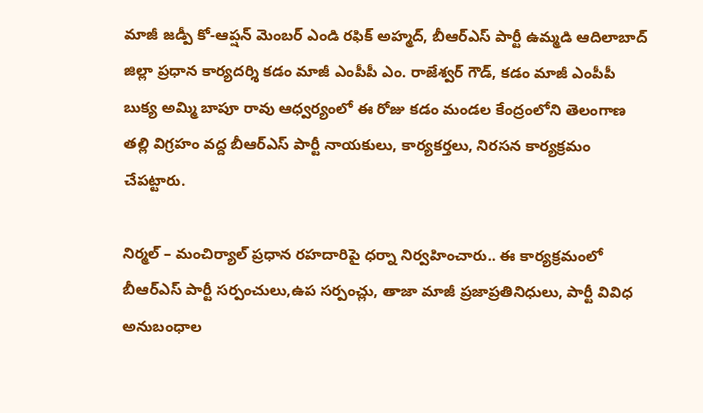మాజీ జడ్పీ కో-ఆప్షన్ మెంబర్ ఎండి రఫిక్ అహ్మద్, బీఆర్ఎస్ పార్టీ ఉమ్మడి ఆదిలాబాద్ జిల్లా ప్రధాన కార్యదర్శి కడం మాజీ ఎంపీపీ ఎం. రాజేశ్వర్ గౌడ్, కడం మాజీ ఎంపీపీ బుక్య అమ్మి బాపూ రావు ఆధ్వర్యంలో ఈ రోజు కడం మండల కేంద్రంలోని తెలంగాణ తల్లి విగ్రహం వద్ద బీఆర్ఎస్ పార్టీ నాయకులు, కార్యకర్తలు, నిరసన కార్యక్రమం చేపట్టారు.

నిర్మల్ – మంచిర్యాల్ ప్రధాన రహదారిపై ధర్నా నిర్వహించారు.. ఈ కార్యక్రమంలో బీఆర్ఎస్ పార్టీ సర్పంచులు,ఉప సర్పంచ్లు, తాజా మాజీ ప్రజాప్రతినిధులు, పార్టీ వివిధ అనుబంధాల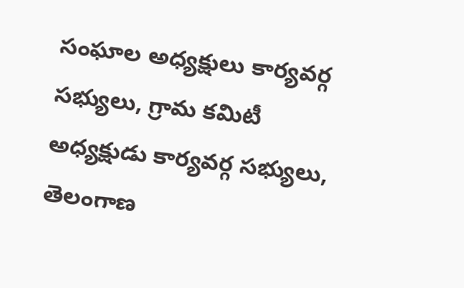సంఘాల అధ్యక్షులు కార్యవర్గ సభ్యులు, గ్రామ కమిటీ అధ్యక్షుడు కార్యవర్గ సభ్యులు, తెలంగాణ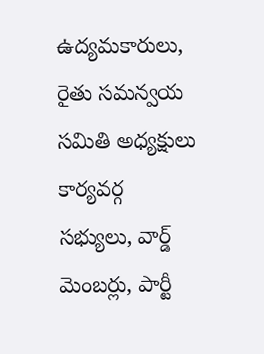ఉద్యమకారులు, రైతు సమన్వయ సమితి అధ్యక్షులు కార్యవర్గ సభ్యులు, వార్డ్ మెంబర్లు, పార్టీ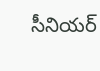సీనియర్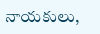నాయకులు,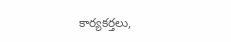కార్యకర్తలు,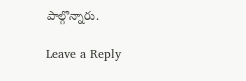పాల్గొన్నారు.

Leave a Reply